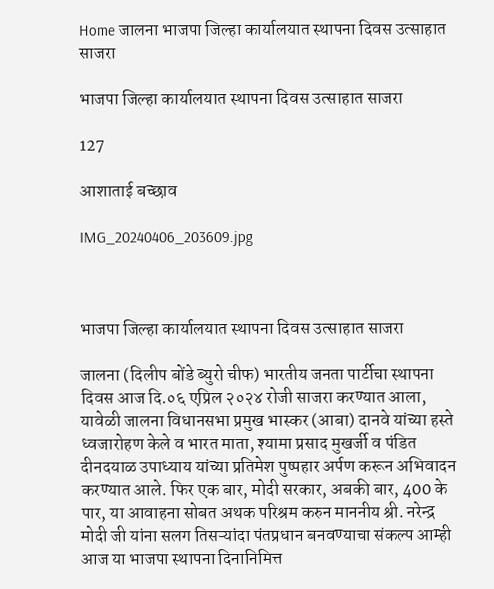Home जालना भाजपा जिल्हा कार्यालयात स्थापना दिवस उत्साहात साजरा

भाजपा जिल्हा कार्यालयात स्थापना दिवस उत्साहात साजरा

127

आशाताई बच्छाव

IMG_20240406_203609.jpg



भाजपा जिल्हा कार्यालयात स्थापना दिवस उत्साहात साजरा

जालना (दिलीप बोंडे ब्युरो चीफ) भारतीय जनता पार्टीचा स्थापना दिवस आज दि.०६ एप्रिल २०२४ रोजी साजरा करण्यात आला, यावेळी जालना विधानसभा प्रमुख भास्कर (आबा) दानवे यांच्या हस्ते ध्वजारोहण केले व भारत माता, श्यामा प्रसाद मुखर्जी व पंडित दीनदयाळ उपाध्याय यांच्या प्रतिमेश पुष्पहार अर्पण करून अभिवादन करण्यात आले. फिर एक बार, मोदी सरकार, अबकी बार, 400 के पार, या आवाहना सोबत अथक परिश्रम करुन माननीय श्री. नरेन्द्र मोदी जी यांना सलग तिसऱ्यांदा पंतप्रधान बनवण्याचा संकल्प आम्ही आज या भाजपा स्थापना दिनानिमित्त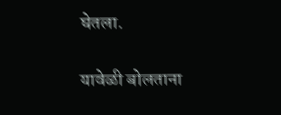घेतला.

यावेळी बोलताना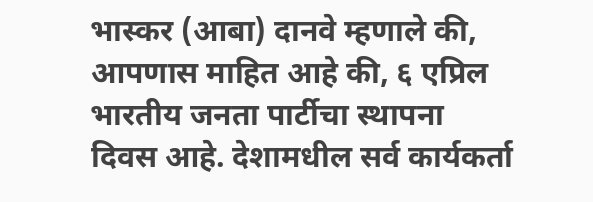भास्कर (आबा) दानवे म्हणाले की, आपणास माहित आहे की, ६ एप्रिल भारतीय जनता पार्टीचा स्थापना दिवस आहे. देशामधील सर्व कार्यकर्ता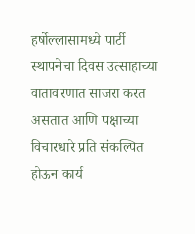हर्षोल्लासामध्ये पार्टी स्थापनेचा दिवस उत्साहाच्या वातावरणात साजरा करत असतात आणि पक्षाच्या विचारधारे प्रति संकल्पित होऊन कार्य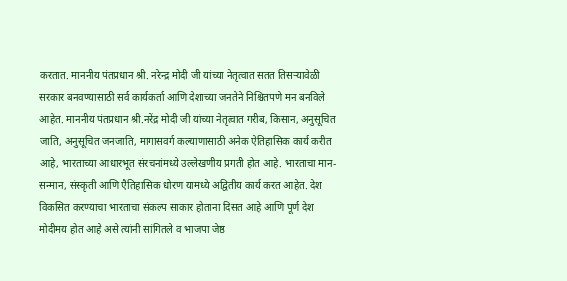करतात. माननीय पंतप्रधान श्री. नरेन्द्र मोदी जी यांच्या नेतृत्वात सतत तिसऱ्यावेळी सरकार बनवण्यासाठी सर्व कार्यकर्ता आणि देशाच्या जनतेने निश्चितपणे मन बनविले आहेत. माननीय पंतप्रधान श्री.नरेंद्र मोदी जी यांच्या नेतृत्वात गरीब, किसान, अनुसूचित जाति, अनुसूचित जनजाति, मागासवर्ग कल्याणासाठी अनेक ऐतिहासिक कार्य करीत आहे, भारताच्या आधारभूत संरचनांमध्ये उल्लेखणीय प्रगती होत आहे. भारताचा मान-सन्मान, संस्कृती आणि एैतिहासिक धोरण यामध्ये अद्वितीय कार्य करत आहेत. देश विकसित करण्याचा भारताचा संकल्प साकार होताना दिसत आहे आणि पूर्ण देश मोदीमय होत आहे असे त्यांनी सांगितले व भाजपा जेष्ठ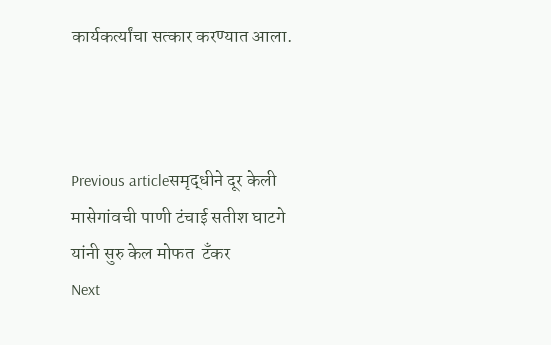कार्यकर्त्यांचा सत्कार करण्यात आला.



Previous articleसमृद्धीने दूर केली  मासेगांवची पाणी टंचाई सतीश घाटगे यांनी सुरु केल मोफत  टँकर
Next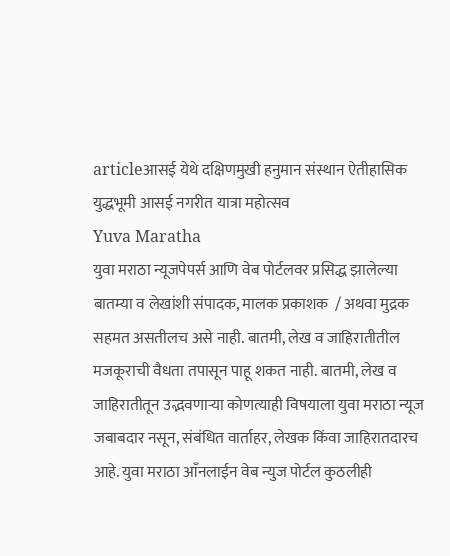articleआसई येथे दक्षिणमुखी हनुमान संस्थान ऐतीहासिक युद्धभूमी आसई नगरीत यात्रा महोत्सव
Yuva Maratha
युवा मराठा न्यूजपेपर्स आणि वेब पोर्टलवर प्रसिद्ध झालेल्या बातम्या व लेखांशी संपादक, मालक प्रकाशक  / अथवा मुद्रक सहमत असतीलच असे नाही. बातमी, लेख व जाहिरातीतील मजकूराची वैधता तपासून पाहू शकत नाही. बातमी, लेख व जाहिरातीतून उद्भवणाऱ्या कोणत्याही विषयाला युवा मराठा न्यूज जबाबदार नसून, संबंधित वार्ताहर, लेखक किंवा जाहिरातदारच आहे. युवा मराठा आँनलाईन वेब न्युज पोर्टल कुठलीही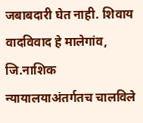जबाबदारी घेत नाही. शिवाय वादविवाद हे मालेगांव, जि.नाशिक न्यायालयाअंतर्गतच चालविले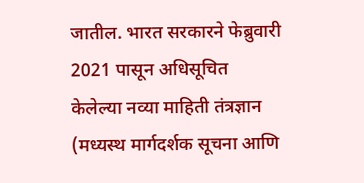जातील. भारत सरकारने फेब्रुवारी 2021 पासून अधिसूचित केलेल्या नव्या माहिती तंत्रज्ञान (मध्यस्थ मार्गदर्शक सूचना आणि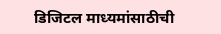डिजिटल माध्यमांसाठीची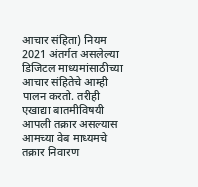आचार संहिता) नियम 2021 अंतर्गत असलेल्या डिजिटल माध्यमांसाठीच्या आचार संहितेचे आम्ही पालन करतो. तरीही एखाद्या बातमीविषयी आपली तक्रार असल्यास आमच्या वेब माध्यमचे तक्रार निवारण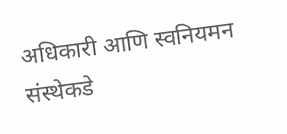अधिकारी आणि स्वनियमन संस्थेकडे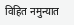विहित नमुन्यात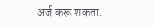अर्ज करू शकता.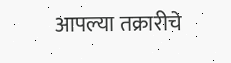आपल्या तक्रारीचे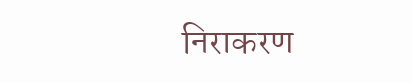निराकरण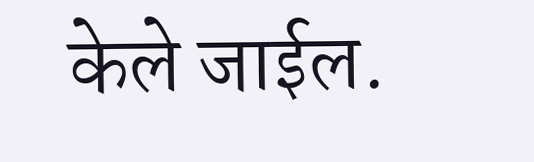केले जाईल.